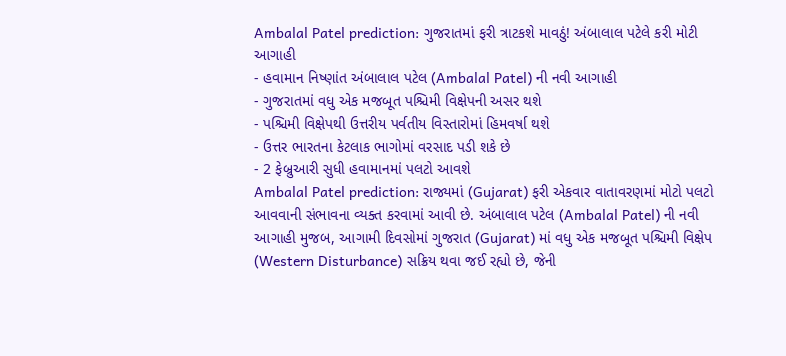Ambalal Patel prediction: ગુજરાતમાં ફરી ત્રાટકશે માવઠું! અંબાલાલ પટેલે કરી મોટી આગાહી
- હવામાન નિષ્ણાંત અંબાલાલ પટેલ (Ambalal Patel) ની નવી આગાહી
- ગુજરાતમાં વધુ એક મજબૂત પશ્ચિમી વિક્ષેપની અસર થશે
- પશ્ચિમી વિક્ષેપથી ઉત્તરીય પર્વતીય વિસ્તારોમાં હિમવર્ષા થશે
- ઉત્તર ભારતના કેટલાક ભાગોમાં વરસાદ પડી શકે છે
- 2 ફેબ્રુઆરી સુધી હવામાનમાં પલટો આવશે
Ambalal Patel prediction: રાજ્યમાં (Gujarat) ફરી એકવાર વાતાવરણમાં મોટો પલટો આવવાની સંભાવના વ્યક્ત કરવામાં આવી છે. અંબાલાલ પટેલ (Ambalal Patel) ની નવી આગાહી મુજબ, આગામી દિવસોમાં ગુજરાત (Gujarat) માં વધુ એક મજબૂત પશ્ચિમી વિક્ષેપ (Western Disturbance) સક્રિય થવા જઈ રહ્યો છે, જેની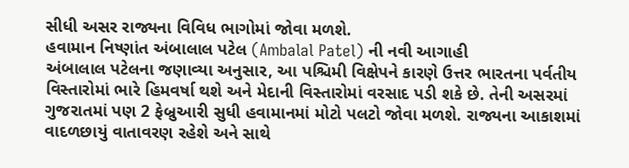સીધી અસર રાજ્યના વિવિધ ભાગોમાં જોવા મળશે.
હવામાન નિષ્ણાંત અંબાલાલ પટેલ (Ambalal Patel) ની નવી આગાહી
અંબાલાલ પટેલના જણાવ્યા અનુસાર, આ પશ્ચિમી વિક્ષેપને કારણે ઉત્તર ભારતના પર્વતીય વિસ્તારોમાં ભારે હિમવર્ષા થશે અને મેદાની વિસ્તારોમાં વરસાદ પડી શકે છે. તેની અસરમાં ગુજરાતમાં પણ 2 ફેબ્રુઆરી સુધી હવામાનમાં મોટો પલટો જોવા મળશે. રાજ્યના આકાશમાં વાદળછાયું વાતાવરણ રહેશે અને સાથે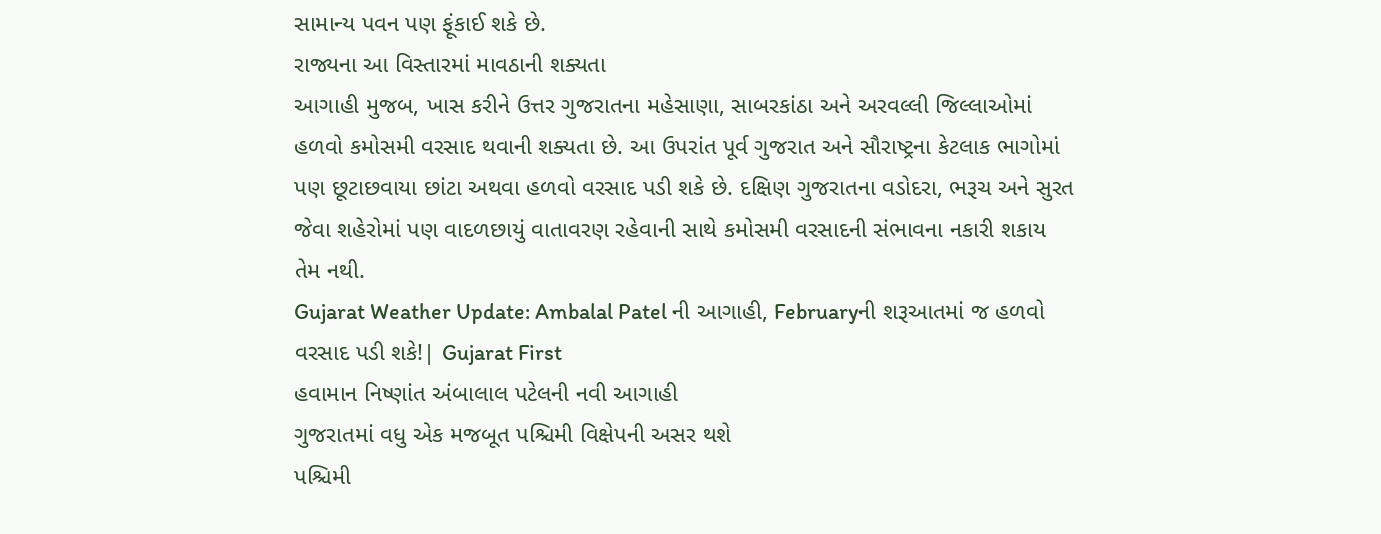સામાન્ય પવન પણ ફૂંકાઈ શકે છે.
રાજ્યના આ વિસ્તારમાં માવઠાની શક્યતા
આગાહી મુજબ, ખાસ કરીને ઉત્તર ગુજરાતના મહેસાણા, સાબરકાંઠા અને અરવલ્લી જિલ્લાઓમાં હળવો કમોસમી વરસાદ થવાની શક્યતા છે. આ ઉપરાંત પૂર્વ ગુજરાત અને સૌરાષ્ટ્રના કેટલાક ભાગોમાં પણ છૂટાછવાયા છાંટા અથવા હળવો વરસાદ પડી શકે છે. દક્ષિણ ગુજરાતના વડોદરા, ભરૂચ અને સુરત જેવા શહેરોમાં પણ વાદળછાયું વાતાવરણ રહેવાની સાથે કમોસમી વરસાદની સંભાવના નકારી શકાય તેમ નથી.
Gujarat Weather Update: Ambalal Patel ની આગાહી, Februaryની શરૂઆતમાં જ હળવો વરસાદ પડી શકે!| Gujarat First
હવામાન નિષ્ણાંત અંબાલાલ પટેલની નવી આગાહી
ગુજરાતમાં વધુ એક મજબૂત પશ્ચિમી વિક્ષેપની અસર થશે
પશ્ચિમી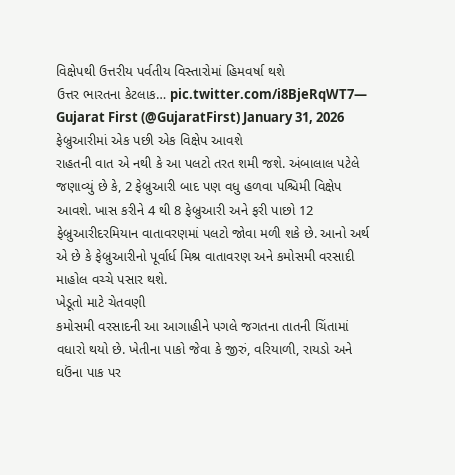વિક્ષેપથી ઉત્તરીય પર્વતીય વિસ્તારોમાં હિમવર્ષા થશે
ઉત્તર ભારતના કેટલાક… pic.twitter.com/i8BjeRqWT7— Gujarat First (@GujaratFirst) January 31, 2026
ફેબ્રુઆરીમાં એક પછી એક વિક્ષેપ આવશે
રાહતની વાત એ નથી કે આ પલટો તરત શમી જશે. અંબાલાલ પટેલે જણાવ્યું છે કે, 2 ફેબ્રુઆરી બાદ પણ વધુ હળવા પશ્ચિમી વિક્ષેપ આવશે. ખાસ કરીને 4 થી 8 ફેબ્રુઆરી અને ફરી પાછો 12 ફેબ્રુઆરીદરમિયાન વાતાવરણમાં પલટો જોવા મળી શકે છે. આનો અર્થ એ છે કે ફેબ્રુઆરીનો પૂર્વાર્ધ મિશ્ર વાતાવરણ અને કમોસમી વરસાદી માહોલ વચ્ચે પસાર થશે.
ખેડૂતો માટે ચેતવણી
કમોસમી વરસાદની આ આગાહીને પગલે જગતના તાતની ચિંતામાં વધારો થયો છે. ખેતીના પાકો જેવા કે જીરું, વરિયાળી, રાયડો અને ઘઉંના પાક પર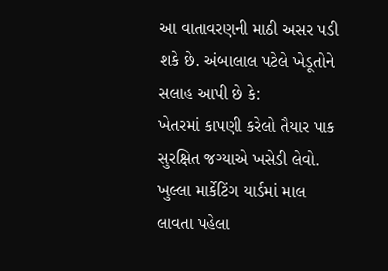આ વાતાવરણની માઠી અસર પડી શકે છે. અંબાલાલ પટેલે ખેડૂતોને સલાહ આપી છે કે:
ખેતરમાં કાપણી કરેલો તૈયાર પાક સુરક્ષિત જગ્યાએ ખસેડી લેવો.
ખુલ્લા માર્કેટિંગ યાર્ડમાં માલ લાવતા પહેલા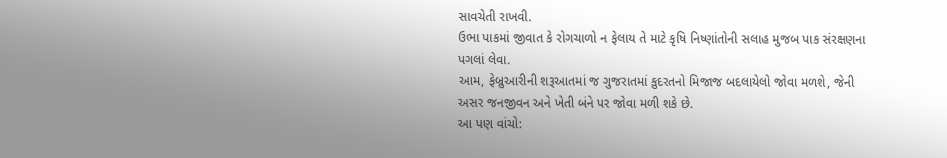સાવચેતી રાખવી.
ઉભા પાકમાં જીવાત કે રોગચાળો ન ફેલાય તે માટે કૃષિ નિષ્ણાંતોની સલાહ મુજબ પાક સંરક્ષણના પગલાં લેવા.
આમ, ફેબ્રુઆરીની શરૂઆતમાં જ ગુજરાતમાં કુદરતનો મિજાજ બદલાયેલો જોવા મળશે, જેની અસર જનજીવન અને ખેતી બંને પર જોવા મળી શકે છે.
આ પણ વાંચો: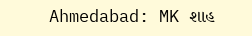Ahmedabad: MK શાહ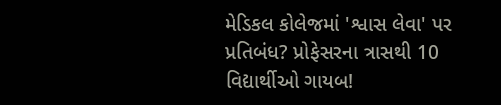મેડિકલ કોલેજમાં 'શ્વાસ લેવા' પર પ્રતિબંધ? પ્રોફેસરના ત્રાસથી 10 વિદ્યાર્થીઓ ગાયબ!